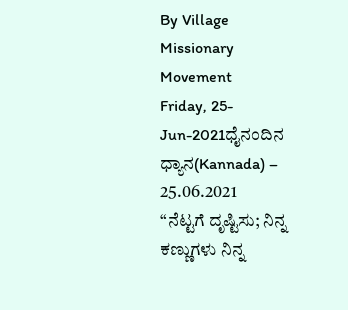By Village Missionary Movement
Friday, 25-Jun-2021ಧೈನಂದಿನ ಧ್ಯಾನ(Kannada) – 25.06.2021
“ನೆಟ್ಟಗೆ ದೃಷ್ಟಿಸು; ನಿನ್ನ ಕಣ್ಣುಗಳು ನಿನ್ನ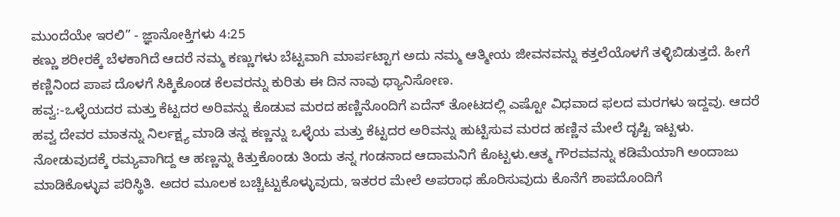ಮುಂದೆಯೇ ಇರಲಿ” - ಜ್ಞಾನೋಕ್ತಿಗಳು 4:25
ಕಣ್ಣು ಶರೀರಕ್ಕೆ ಬೆಳಕಾಗಿದೆ ಆದರೆ ನಮ್ಮ ಕಣ್ಣುಗಳು ಬೆಟ್ಟವಾಗಿ ಮಾರ್ಪಟ್ಟಾಗ ಅದು ನಮ್ಮ ಆತ್ಮೀಯ ಜೀವನವನ್ನು ಕತ್ತಲೆಯೊಳಗೆ ತಳ್ಳಿಬಿಡುತ್ತದೆ. ಹೀಗೆ ಕಣ್ಣಿನಿಂದ ಪಾಪ ದೊಳಗೆ ಸಿಕ್ಕಿಕೊಂಡ ಕೆಲವರನ್ನು ಕುರಿತು ಈ ದಿನ ನಾವು ಧ್ಯಾನಿಸೋಣ.
ಹವ್ವ:-ಒಳ್ಳೆಯದರ ಮತ್ತು ಕೆಟ್ಟದರ ಅರಿವನ್ನು ಕೊಡುವ ಮರದ ಹಣ್ಣಿನೊಂದಿಗೆ ಏದೆನ್ ತೋಟದಲ್ಲಿ ಎಷ್ಟೋ ವಿಧವಾದ ಫಲದ ಮರಗಳು ಇದ್ದವು. ಆದರೆ ಹವ್ವ ದೇವರ ಮಾತನ್ನು ನಿರ್ಲಕ್ಷ್ಯ ಮಾಡಿ ತನ್ನ ಕಣ್ಣನ್ನು ಒಳ್ಳೆಯ ಮತ್ತು ಕೆಟ್ಟದರ ಅರಿವನ್ನು ಹುಟ್ಟಿಸುವ ಮರದ ಹಣ್ಣಿನ ಮೇಲೆ ದೃಷ್ಟಿ ಇಟ್ಟಳು. ನೋಡುವುದಕ್ಕೆ ರಮ್ಯವಾಗಿದ್ದ ಆ ಹಣ್ಣನ್ನು ಕಿತ್ತುಕೊಂಡು ತಿಂದು ತನ್ನ ಗಂಡನಾದ ಆದಾಮನಿಗೆ ಕೊಟ್ಟಳು.ಆತ್ಮ ಗೌರವವನ್ನು ಕಡಿಮೆಯಾಗಿ ಅಂದಾಜು ಮಾಡಿಕೊಳ್ಳುವ ಪರಿಸ್ಥಿತಿ. ಅದರ ಮೂಲಕ ಬಚ್ಚಿಟ್ಟುಕೊಳ್ಳುವುದು, ಇತರರ ಮೇಲೆ ಅಪರಾಧ ಹೊರಿಸುವುದು ಕೊನೆಗೆ ಶಾಪದೊಂದಿಗೆ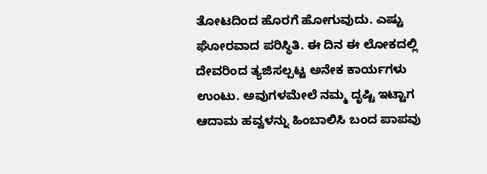ತೋಟದಿಂದ ಹೊರಗೆ ಹೋಗುವುದು. ಎಷ್ಟು ಘೋರವಾದ ಪರಿಸ್ಥಿತಿ. ಈ ದಿನ ಈ ಲೋಕದಲ್ಲಿ ದೇವರಿಂದ ತ್ಯಜಿಸಲ್ಪಟ್ಟ ಅನೇಕ ಕಾರ್ಯಗಳು ಉಂಟು. ಅವುಗಳಮೇಲೆ ನಮ್ಮ ದೃಷ್ಟಿ ಇಟ್ಟಾಗ ಆದಾಮ ಹವ್ವಳನ್ನು ಹಿಂಬಾಲಿಸಿ ಬಂದ ಪಾಪವು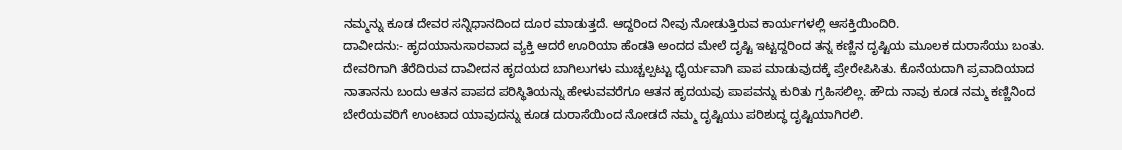ನಮ್ಮನ್ನು ಕೂಡ ದೇವರ ಸನ್ನಿಧಾನದಿಂದ ದೂರ ಮಾಡುತ್ತದೆ. ಆದ್ದರಿಂದ ನೀವು ನೋಡುತ್ತಿರುವ ಕಾರ್ಯಗಳಲ್ಲಿ ಆಸಕ್ತಿಯಿಂದಿರಿ.
ದಾವೀದನು:- ಹೃದಯಾನುಸಾರವಾದ ವ್ಯಕ್ತಿ ಆದರೆ ಊರಿಯಾ ಹೆಂಡತಿ ಅಂದದ ಮೇಲೆ ದೃಷ್ಟಿ ಇಟ್ಟದ್ದರಿಂದ ತನ್ನ ಕಣ್ಣಿನ ದೃಷ್ಟಿಯ ಮೂಲಕ ದುರಾಸೆಯು ಬಂತು. ದೇವರಿಗಾಗಿ ತೆರೆದಿರುವ ದಾವೀದನ ಹೃದಯದ ಬಾಗಿಲುಗಳು ಮುಚ್ಚಲ್ಪಟ್ಟು ಧೈರ್ಯವಾಗಿ ಪಾಪ ಮಾಡುವುದಕ್ಕೆ ಪ್ರೇರೇಪಿಸಿತು. ಕೊನೆಯದಾಗಿ ಪ್ರವಾದಿಯಾದ ನಾತಾನನು ಬಂದು ಆತನ ಪಾಪದ ಪರಿಸ್ಥಿತಿಯನ್ನು ಹೇಳುವವರೆಗೂ ಆತನ ಹೃದಯವು ಪಾಪವನ್ನು ಕುರಿತು ಗ್ರಹಿಸಲಿಲ್ಲ. ಹೌದು ನಾವು ಕೂಡ ನಮ್ಮ ಕಣ್ಣಿನಿಂದ ಬೇರೆಯವರಿಗೆ ಉಂಟಾದ ಯಾವುದನ್ನು ಕೂಡ ದುರಾಸೆಯಿಂದ ನೋಡದೆ ನಮ್ಮ ದೃಷ್ಟಿಯು ಪರಿಶುದ್ಧ ದೃಷ್ಟಿಯಾಗಿರಲಿ.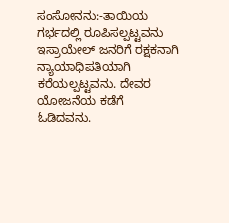ಸಂಸೋನನು:-ತಾಯಿಯ ಗರ್ಭದಲ್ಲಿ ರೂಪಿಸಲ್ಪಟ್ಟವನು ಇಸ್ರಾಯೇಲ್ ಜನರಿಗೆ ರಕ್ಷಕನಾಗಿ ನ್ಯಾಯಾಧಿಪತಿಯಾಗಿ ಕರೆಯಲ್ಪಟ್ಟವನು. ದೇವರ ಯೋಜನೆಯ ಕಡೆಗೆ ಓಡಿದವನು.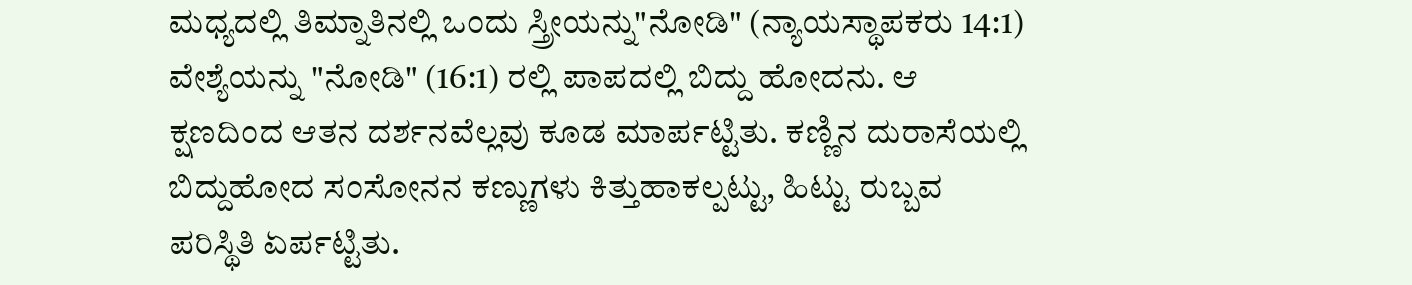ಮಧ್ಯದಲ್ಲಿ ತಿಮ್ನಾತಿನಲ್ಲಿ ಒಂದು ಸ್ತ್ರೀಯನ್ನು"ನೋಡಿ" (ನ್ಯಾಯಸ್ಥಾಪಕರು 14:1) ವೇಶ್ಯೆಯನ್ನು "ನೋಡಿ" (16:1) ರಲ್ಲಿ ಪಾಪದಲ್ಲಿ ಬಿದ್ದು ಹೋದನು. ಆ ಕ್ಷಣದಿಂದ ಆತನ ದರ್ಶನವೆಲ್ಲವು ಕೂಡ ಮಾರ್ಪಟ್ಟಿತು. ಕಣ್ಣಿನ ದುರಾಸೆಯಲ್ಲಿ ಬಿದ್ದುಹೋದ ಸಂಸೋನನ ಕಣ್ಣುಗಳು ಕಿತ್ತುಹಾಕಲ್ಪಟ್ಟು, ಹಿಟ್ಟು ರುಬ್ಬವ ಪರಿಸ್ಥಿತಿ ಏರ್ಪಟ್ಟಿತು.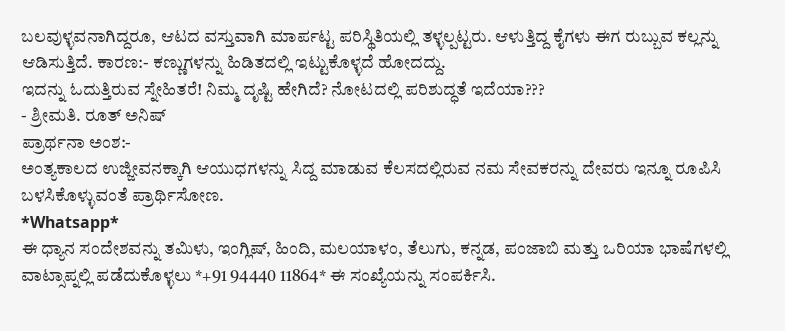ಬಲವುಳ್ಳವನಾಗಿದ್ದರೂ, ಆಟದ ವಸ್ತುವಾಗಿ ಮಾರ್ಪಟ್ಟ ಪರಿಸ್ಥಿತಿಯಲ್ಲಿ ತಳ್ಳಲ್ಪಟ್ಟರು. ಆಳುತ್ತಿದ್ದ ಕೈಗಳು ಈಗ ರುಬ್ಬುವ ಕಲ್ಲನ್ನು ಆಡಿಸುತ್ತಿದೆ. ಕಾರಣ:- ಕಣ್ಣುಗಳನ್ನು ಹಿಡಿತದಲ್ಲಿ ಇಟ್ಟುಕೊಳ್ಳದೆ ಹೋದದ್ದು.
ಇದನ್ನು ಓದುತ್ತಿರುವ ಸ್ನೇಹಿತರೆ! ನಿಮ್ಮ ದೃಷ್ಟಿ ಹೇಗಿದೆ? ನೋಟದಲ್ಲಿ ಪರಿಶುದ್ಧತೆ ಇದೆಯಾ???
- ಶ್ರೀಮತಿ. ರೂತ್ ಅನಿಷ್
ಪ್ರಾರ್ಥನಾ ಅಂಶ:-
ಅಂತ್ಯಕಾಲದ ಉಜ್ಜೀವನಕ್ಕಾಗಿ ಆಯುಧಗಳನ್ನು ಸಿದ್ದ ಮಾಡುವ ಕೆಲಸದಲ್ಲಿರುವ ನಮ ಸೇವಕರನ್ನು ದೇವರು ಇನ್ನೂ ರೂಪಿಸಿ ಬಳಸಿಕೊಳ್ಳುವಂತೆ ಪ್ರಾರ್ಥಿಸೋಣ.
*Whatsapp*
ಈ ಧ್ಯಾನ ಸಂದೇಶವನ್ನು ತಮಿಳು, ಇಂಗ್ಲಿಷ್, ಹಿಂದಿ, ಮಲಯಾಳಂ, ತೆಲುಗು, ಕನ್ನಡ, ಪಂಜಾಬಿ ಮತ್ತು ಒರಿಯಾ ಭಾಷೆಗಳಲ್ಲಿ ವಾಟ್ಸಾಪ್ನಲ್ಲಿ ಪಡೆದುಕೊಳ್ಳಲು *+91 94440 11864* ಈ ಸಂಖ್ಯೆಯನ್ನು ಸಂಪರ್ಕಿಸಿ.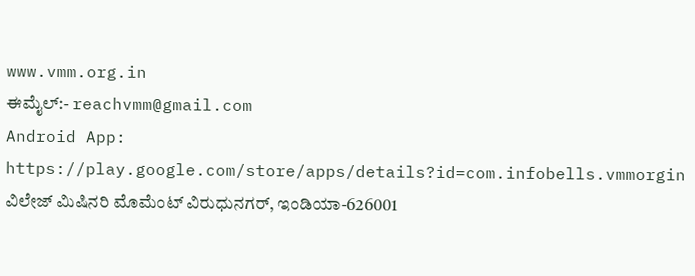www.vmm.org.in
ಈಮೈಲ್:- reachvmm@gmail.com
Android App: https://play.google.com/store/apps/details?id=com.infobells.vmmorgin
ವಿಲೇಜ್ ಮಿಷಿನರಿ ಮೊಮೆಂಟ್ ವಿರುಧುನಗರ್, ಇಂಡಿಯಾ-626001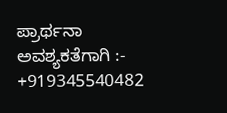ಪ್ರಾರ್ಥನಾ ಅವಶ್ಯಕತೆಗಾಗಿ :- +919345540482